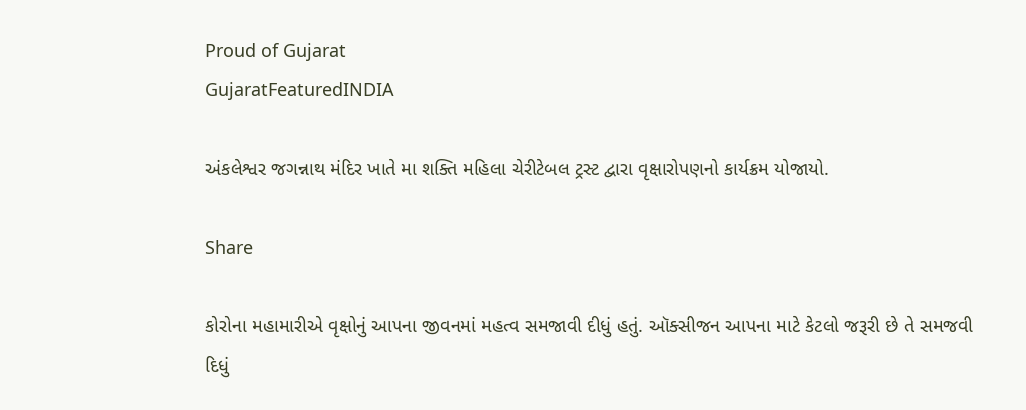Proud of Gujarat
GujaratFeaturedINDIA

અંકલેશ્વર જગન્નાથ મંદિર ખાતે મા શક્તિ મહિલા ચેરીટેબલ ટ્રસ્ટ દ્વારા વૃક્ષારોપણનો કાર્યક્રમ યોજાયો.

Share

કોરોના મહામારીએ વૃક્ષોનું આપના જીવનમાં મહત્વ સમજાવી દીધું હતું. ઑક્સીજન આપના માટે કેટલો જરૂરી છે તે સમજવી દિધું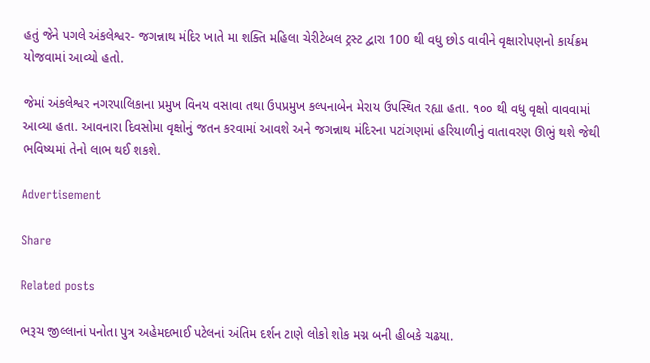હતું જેને પગલે અંકલેશ્વર- જગન્નાથ મંદિર ખાતે મા શક્તિ મહિલા ચેરીટેબલ ટ્રસ્ટ દ્વારા 100 થી વધુ છોડ વાવીને વૃક્ષારોપણનો કાર્યક્રમ યોજવામાં આવ્યો હતો.

જેમાં અંકલેશ્વર નગરપાલિકાના પ્રમુખ વિનય વસાવા તથા ઉપપ્રમુખ કલ્પનાબેન મેરાય ઉપસ્થિત રહ્યા હતા. ૧૦૦ થી વધુ વૃક્ષો વાવવામાં આવ્યા હતા. આવનારા દિવસોમા વૃક્ષોનું જતન કરવામાં આવશે અને જગન્નાથ મંદિરના પટાંગણમાં હરિયાળીનું વાતાવરણ ઊભું થશે જેથી ભવિષ્યમાં તેનો લાભ થઈ શકશે.

Advertisement

Share

Related posts

ભરૂચ જીલ્લાનાં પનોતા પુત્ર અહેમદભાઈ પટેલનાં અંતિમ દર્શન ટાણે લોકો શોક મગ્ન બની હીબકે ચઢયા.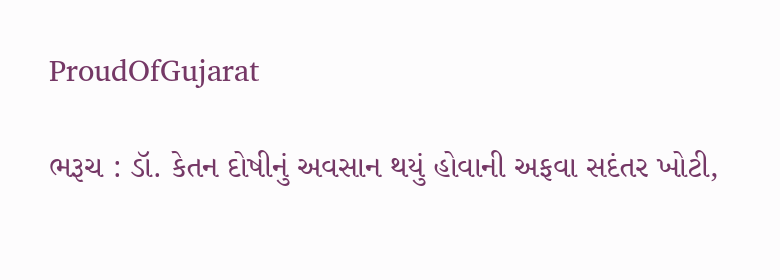ProudOfGujarat

ભરૂચ : ડૉ. કેતન દોષીનું અવસાન થયું હોવાની અફવા સદંતર ખોટી,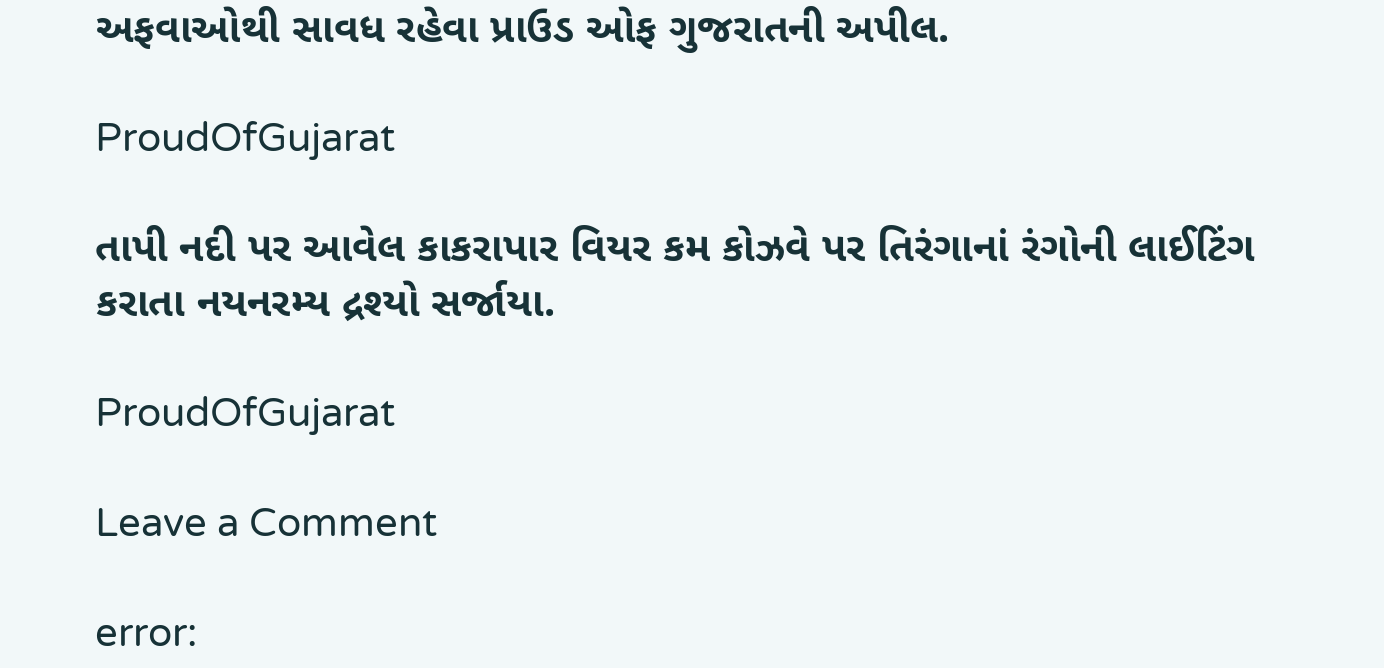અફવાઓથી સાવધ રહેવા પ્રાઉડ ઓફ ગુજરાતની અપીલ.

ProudOfGujarat

તાપી નદી પર આવેલ કાકરાપાર વિયર કમ કોઝવે પર તિરંગાનાં રંગોની લાઈટિંગ કરાતા નયનરમ્ય દ્રશ્યો સર્જાયા.

ProudOfGujarat

Leave a Comment

error: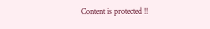Content is protected !!